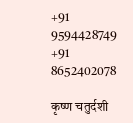+91 9594428749 +91 8652402078

कृष्ण चतुर्दशी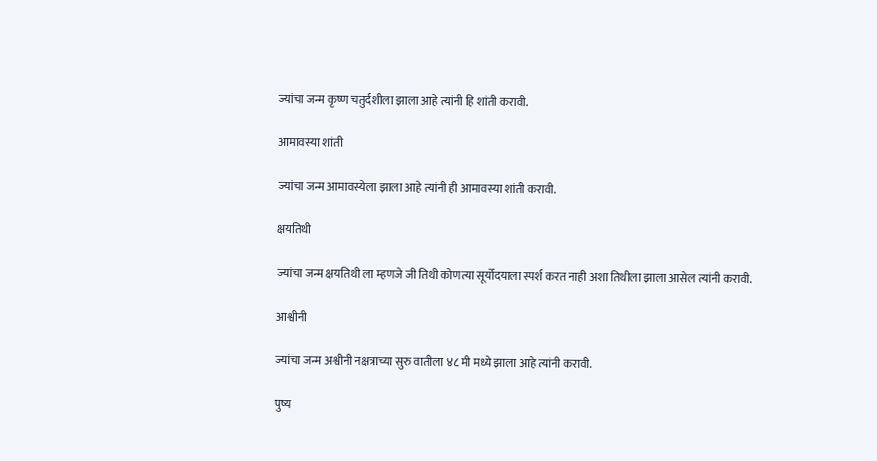ज्यांचा जन्म कृष्ण चतुर्दशीला झाला आहे त्यांनी हि शांती करावी.

आमावस्या शांती

ज्यांचा जन्म आमावस्येला झाला आहे त्यांनी ही आमावस्या शांती करावी.

क्षयतिथी

ज्यांचा जन्म क्षयतिथी ला म्हणजे जी तिथी कोणत्या सूर्योदयाला स्पर्श करत नाही अशा तिथीला झाला आसेल त्यांनी करावी.

आश्वीनी

ज्यांचा जन्म अश्वीनी नक्षत्राच्या सुरु वातीला ४८ मी मध्ये झाला आहे त्यांनी करावी.

पुष्य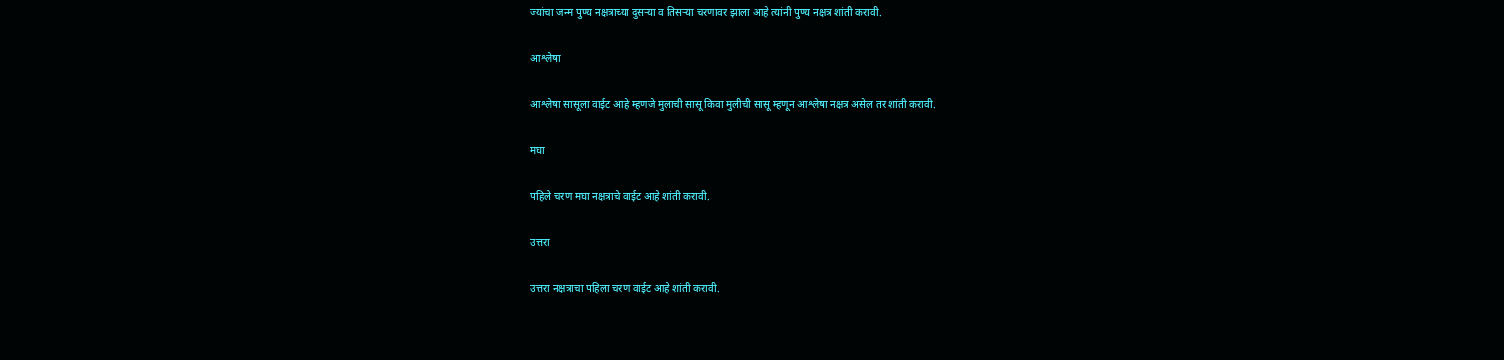ज्यांचा जन्म पुण्य नक्षत्राच्या दुसऱ्या व तिसऱ्या चरणावर झाला आहे त्यांनी पुण्य नक्षत्र शांती करावी.

आश्लेषा

आश्लेषा सासूला वाईट आहे म्हणजे मुलाची सासू किवा मुलीची सासू म्हणून आश्लेषा नक्षत्र असेल तर शांती करावी.

मघा

पहिले चरण मघा नक्षत्राचे वाईट आहे शांती करावी.

उत्तरा

उत्तरा नक्षत्राचा पहिला चरण वाईट आहे शांती करावी.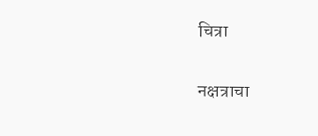चित्रा

नक्षत्राचा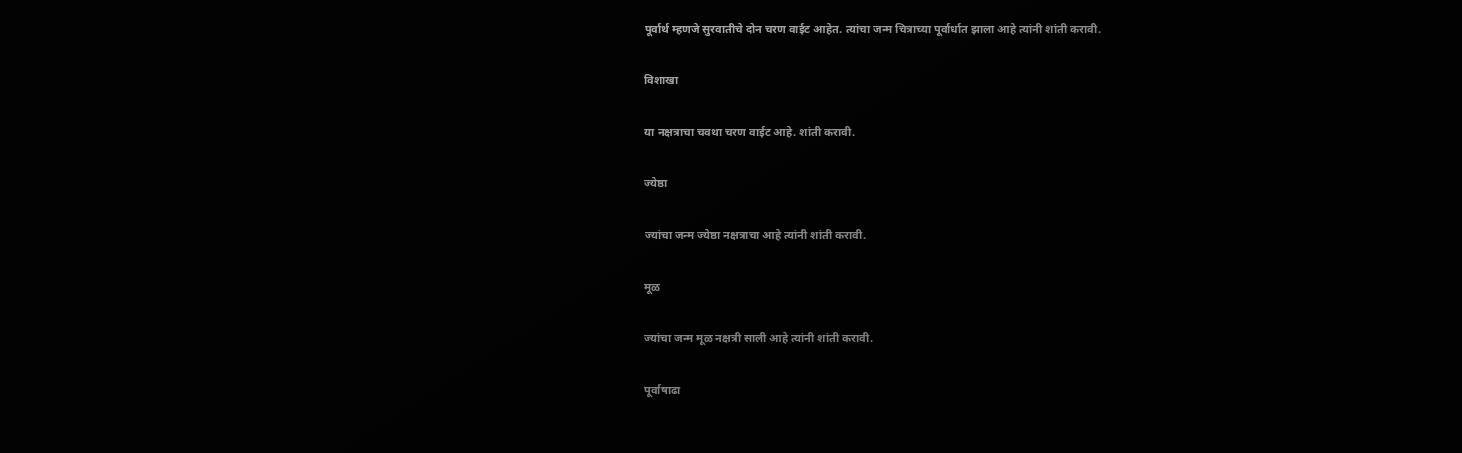पूर्वार्थ म्हणजे सुरवातीचे दोन चरण वाईट आहेत. त्यांचा जन्म चित्राच्या पूर्वार्धात झाला आहे त्यांनी शांती करावी.

विशाखा

या नक्षत्राचा चवथा चरण वाईट आहे. शांती करावी.

ज्येष्ठा

ज्यांचा जन्म ज्येष्ठा नक्षत्राचा आहे त्यांनी शांती करावी.

मूळ

ज्यांचा जन्म मूळ नक्षत्री साली आहे त्यांनी शांती करावी.

पूर्वाषाढा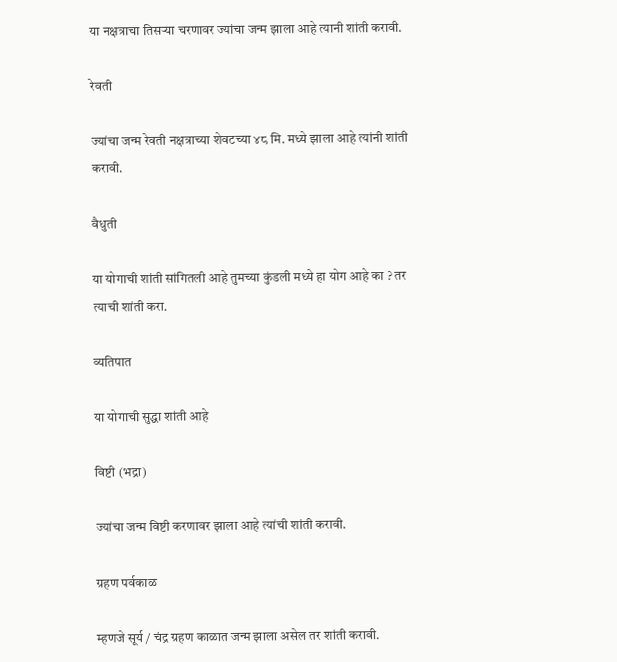या नक्षत्राचा तिसऱ्या चरणावर ज्यांचा जन्म झाला आहे त्यानी शांती करावी.

रेवती

ज्यांचा जन्म रेवती नक्षत्राच्या शेवटच्या ४८ मि. मध्ये झाला आहे त्यांनी शांती करावी.

वैधुती

या योगाची शांती सांगितली आहे तुमच्या कुंडली मध्ये हा योग आहे का ? तर त्याची शांती करा.

व्यतिपात

या योगाची सुद्धा शांती आहे

विष्टी (भद्रा)

ज्यांचा जन्म विष्टी करणावर झाला आहे त्यांची शांती करावी.

ग्रहण पर्वकाळ

म्हणजे सूर्य / चंद्र ग्रहण काळात जन्म झाला असेल तर शांती करावी.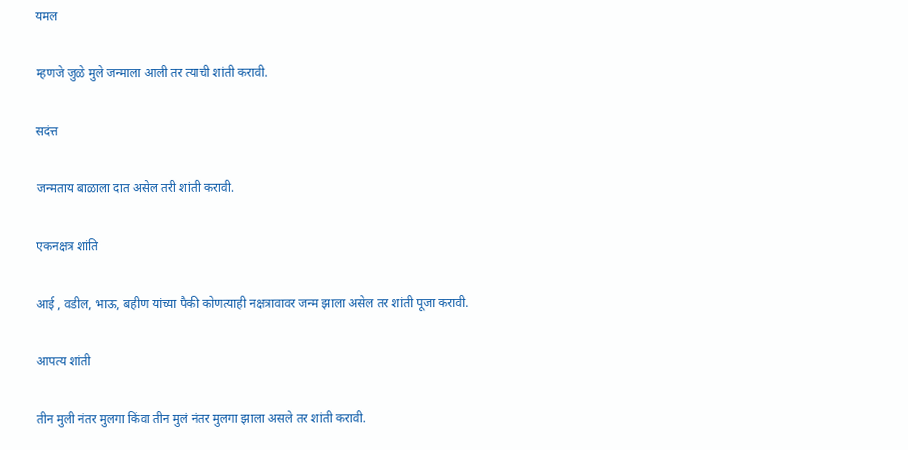यमल

म्हणजे जुळे मुले जन्माला आली तर त्याची शांती करावी.

सदंत्त

जन्मताय बाळाला दात असेल तरी शांती करावी.

एकनक्षत्र शांति

आई , वडील, भाऊ, बहीण यांच्या पैकी कोणत्याही नक्षत्रावावर जन्म झाला असेल तर शांती पूजा करावी.

आपत्य शांती

तीन मुली नंतर मुलगा किंवा तीन मुलं नंतर मुलगा झाला असले तर शांती करावी.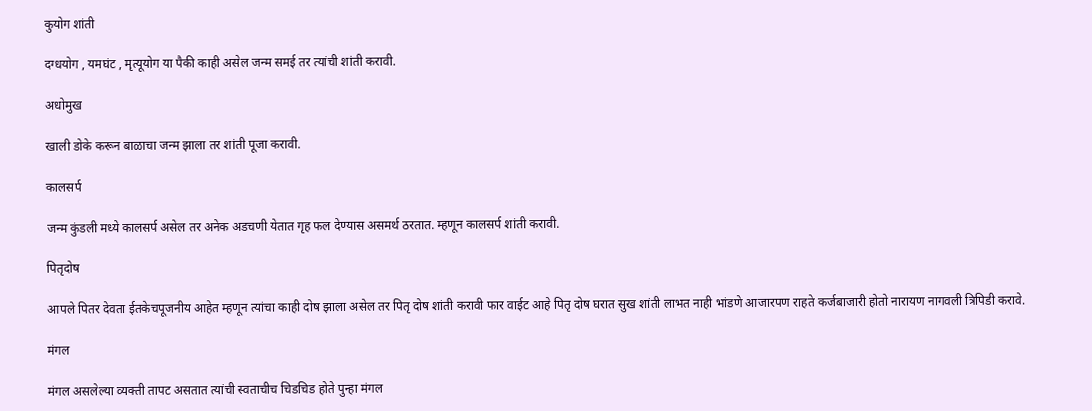कुयोग शांती

दग्धयोग , यमघंट , मृत्यूयोग या पैकी काही असेल जन्म समई तर त्यांची शांती करावी.

अधोमुख

खाली डोके करून बाळाचा जन्म झाला तर शांती पूजा करावी.

कालसर्प

जन्म कुंडली मध्ये कालसर्प असेल तर अनेक अडचणी येतात गृह फल देण्यास असमर्थ ठरतात. म्हणून कालसर्प शांती करावी.

पितृदोष

आपले पितर देवता ईतकेचपूजनीय आहेत म्हणून त्यांचा काही दोष झाला असेल तर पितृ दोष शांती करावी फार वाईट आहे पितृ दोष घरात सुख शांती लाभत नाही भांडणे आजारपण राहते कर्जबाजारी होतो नारायण नागवली त्रिपिडी करावे.

मंगल

मंगल असलेल्या व्यक्ती तापट असतात त्यांची स्वताचीच चिडचिड होते पुन्हा मंगल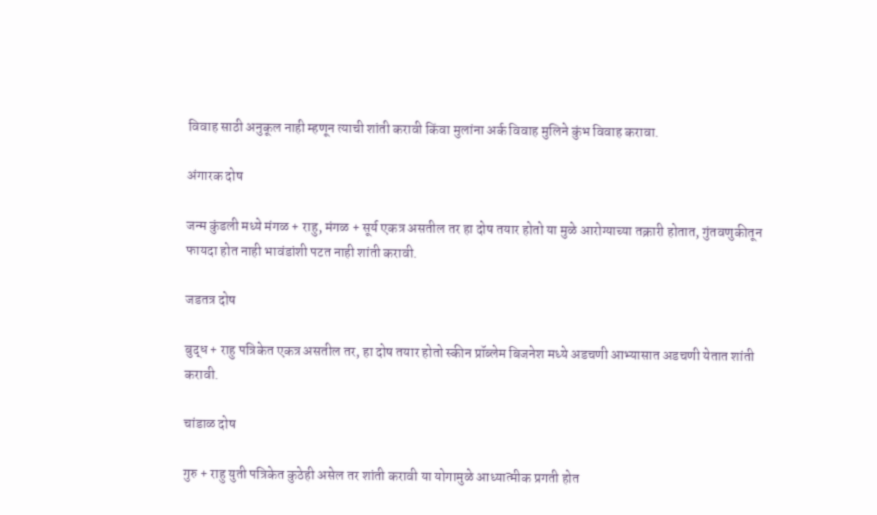विवाह साठी अनुकूल नाही म्हणून त्याची शांती करावी किंवा मुलांना अर्क विवाह मुलिने कुंभ विवाह करावा.

अंगारक दोष

जन्म कुंडली मध्ये मंगळ + राहु, मंगळ + सूर्य एकत्र असतील तर हा दोष तयार होतो या मुळे आरोग्याच्या तक्रारी होतात, गुंतवणुकीतून फायदा होत नाही भावंडांशी पटत नाही शांती करावी.

जडतत्र दोष

बुद्ध + राहु पत्रिकेत एकत्र असतील तर, हा दोष तयार होतो स्कीन प्रॉब्लेम बिजनेश मध्ये अडचणी आभ्यासात अडचणी येतात शांती करावी.

चांडाळ दोष

गुरु + राहु युती पत्रिकेत कुठेही असेल तर शांती करावी या योगामुळे आध्यात्मीक प्रगती होत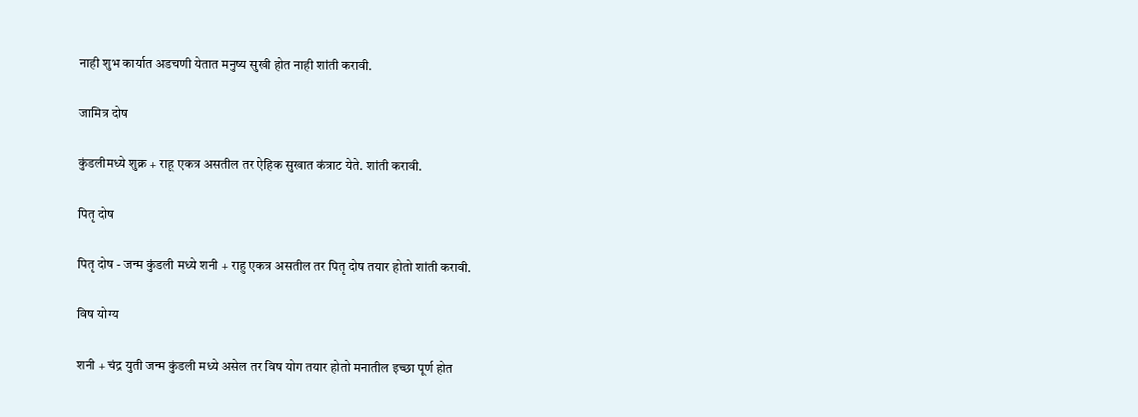नाही शुभ कार्यात अडचणी येतात मनुष्य सुखी होत नाही शांती करावी.

जामित्र दोष

कुंडलीमध्ये शुक्र + राहू एकत्र असतील तर ऐहिक सुखात कंत्राट येते. शांती करावी.

पितृ दोष

पितृ दोष - जन्म कुंडली मध्ये शनी + राहु एकत्र असतील तर पितृ दोष तयार होतो शांती करावी.

विष योग्य

शनी + चंद्र युती जन्म कुंडली मध्ये असेल तर विष योग तयार होतो मनातील इच्छा पूर्ण होत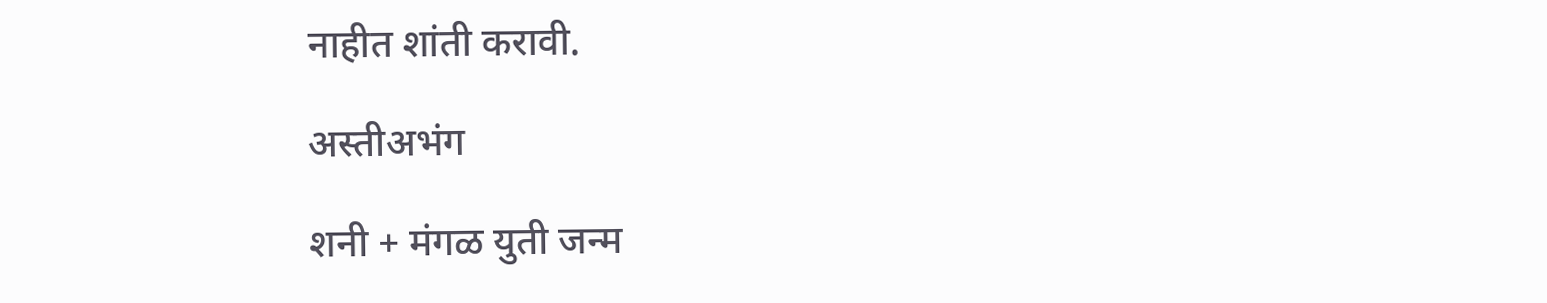नाहीत शांती करावी.

अस्तीअभंग

शनी + मंगळ युती जन्म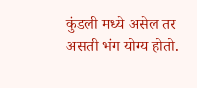कुंडली मध्ये असेल तर असती भंग योग्य होतो.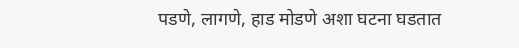पडणे, लागणे, हाड मोडणे अशा घटना घडतात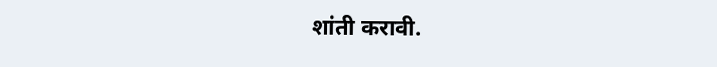शांती करावी.